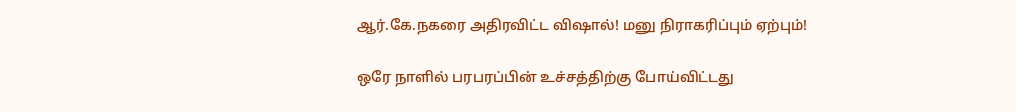ஆர்.கே.நகரை அதிரவிட்ட விஷால்! மனு நிராகரிப்பும் ஏற்பும்!

ஒரே நாளில் பரபரப்பின் உச்சத்திற்கு போய்விட்டது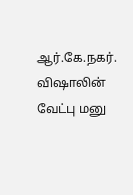ஆர்.கே.நகர். விஷாலின் வேட்பு மனு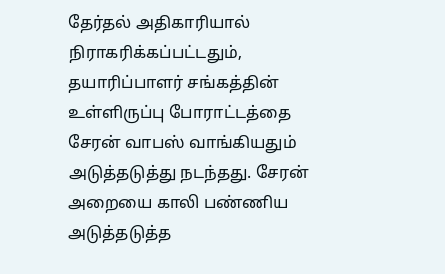தேர்தல் அதிகாரியால் நிராகரிக்கப்பட்டதும், தயாரிப்பாளர் சங்கத்தின் உள்ளிருப்பு போராட்டத்தை சேரன் வாபஸ் வாங்கியதும் அடுத்தடுத்து நடந்தது. சேரன் அறையை காலி பண்ணிய அடுத்தடுத்த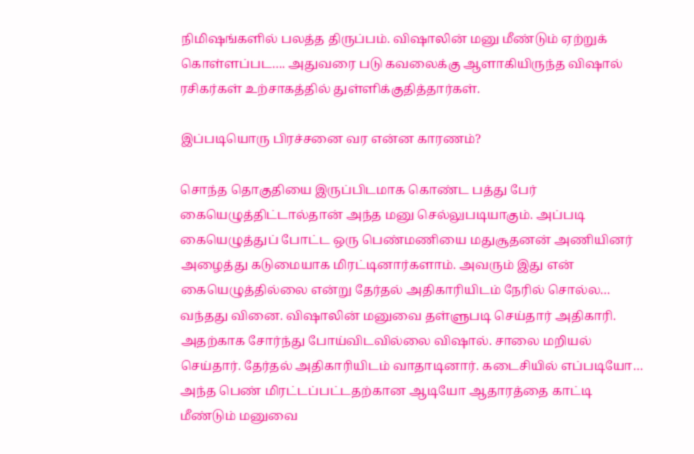நிமிஷங்களில் பலத்த திருப்பம். விஷாலின் மனு மீண்டும் ஏற்றுக் கொள்ளப்பட…. அதுவரை படு கவலைக்கு ஆளாகியிருந்த விஷால் ரசிகர்கள் உற்சாகத்தில் துள்ளிக்குதித்தார்கள்.

இப்படியொரு பிரச்சனை வர என்ன காரணம்?

சொந்த தொகுதியை இருப்பிடமாக கொண்ட பத்து பேர் கையெழுத்திட்டால்தான் அந்த மனு செல்லுபடியாகும். அப்படி கையெழுத்துப் போட்ட ஒரு பெண்மணியை மதுசூதனன் அணியினர் அழைத்து கடுமையாக மிரட்டினார்களாம். அவரும் இது என் கையெழுத்தில்லை என்று தேர்தல் அதிகாரியிடம் நேரில் சொல்ல… வந்தது வினை. விஷாலின் மனுவை தள்ளுபடி செய்தார் அதிகாரி. அதற்காக சோர்ந்து போய்விடவில்லை விஷால். சாலை மறியல் செய்தார். தேர்தல் அதிகாரியிடம் வாதாடினார். கடைசியில் எப்படியோ… அந்த பெண் மிரட்டப்பட்டதற்கான ஆடியோ ஆதாரத்தை காட்டி மீண்டும் மனுவை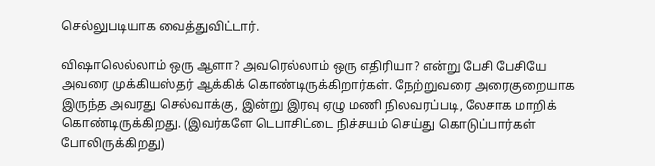செல்லுபடியாக வைத்துவிட்டார்.

விஷாலெல்லாம் ஒரு ஆளா? அவரெல்லாம் ஒரு எதிரியா? என்று பேசி பேசியே அவரை முக்கியஸ்தர் ஆக்கிக் கொண்டிருக்கிறார்கள். நேற்றுவரை அரைகுறையாக இருந்த அவரது செல்வாக்கு, இன்று இரவு ஏழு மணி நிலவரப்படி, லேசாக மாறிக் கொண்டிருக்கிறது. (இவர்களே டெபாசிட்டை நிச்சயம் செய்து கொடுப்பார்கள் போலிருக்கிறது)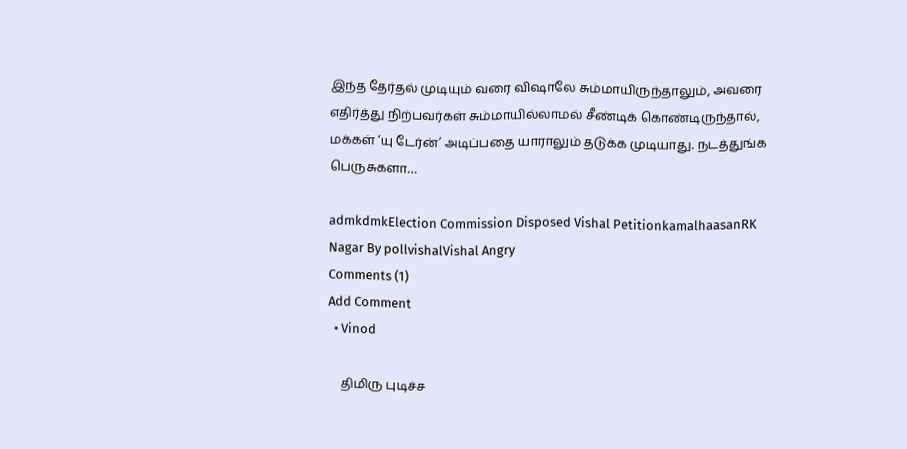இந்த தேர்தல் முடியும் வரை விஷாலே சும்மாயிருந்தாலும், அவரை எதிர்த்து நிற்பவர்கள் சும்மாயில்லாமல் சீண்டிக் கொண்டிருந்தால், மக்கள் ‘யு டேர்ன்’ அடிப்பதை யாராலும் தடுக்க முடியாது. நடத்துங்க பெருசுகளா…

admkdmkElection Commission Disposed Vishal PetitionkamalhaasanRK Nagar By pollvishalVishal Angry
Comments (1)
Add Comment
  • Vinod

    திமிரு புடிச்ச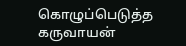கொழுப்பெடுத்த கருவாயன்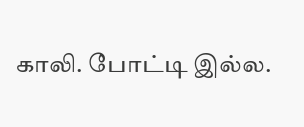காலி. போட்டி இல்ல.